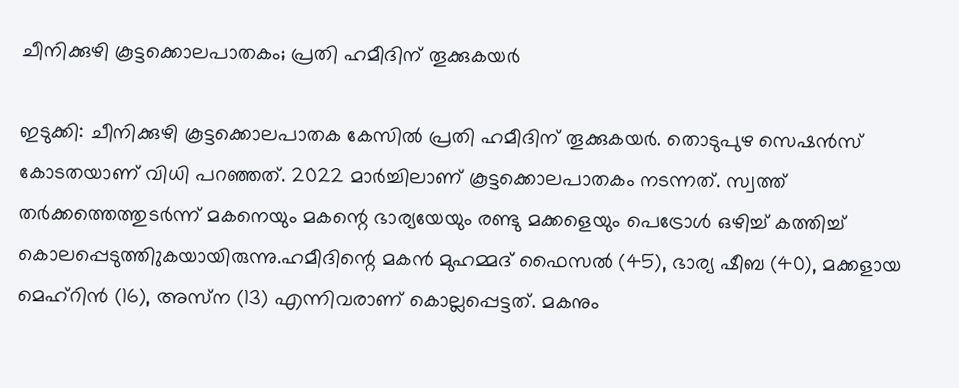ചീനിക്കുഴി കൂട്ടക്കൊലപാതകം; പ്രതി ഹമീദിന് തൂക്കുകയര്‍

ഇടുക്കി: ചീനിക്കുഴി കൂട്ടക്കൊലപാതക കേസില്‍ പ്രതി ഹമീദിന് തൂക്കുകയര്‍. തൊടുപുഴ സെഷന്‍സ് കോടതയാണ് വിധി പറഞ്ഞത്. 2022 മാര്‍ച്ചിലാണ് കൂട്ടക്കൊലപാതകം നടന്നത്. സ്വത്ത് തര്‍ക്കത്തെത്തുടര്‍ന്ന് മകനെയും മകന്റെ ഭാര്യയേയും രണ്ടു മക്കളെയും പെട്രോള്‍ ഒഴിച്ച് കത്തിച്ച് കൊലപ്പെടുത്തിുകയായിരുന്നു.ഹമീദിന്റെ മകന്‍ മുഹമ്മദ് ഫൈസല്‍ (45), ഭാര്യ ഷീബ (40), മക്കളായ മെഹ്റിന്‍ (16), അസ്‌ന (13) എന്നിവരാണ് കൊല്ലപ്പെട്ടത്. മകനും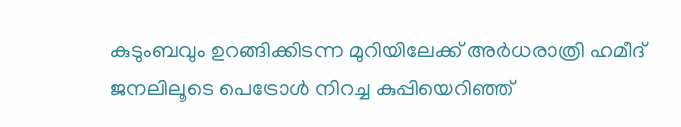കുടുംബവും ഉറങ്ങിക്കിടന്ന മുറിയിലേക്ക് അര്‍ധരാത്രി ഹമീദ് ജനലിലൂടെ പെട്രോള്‍ നിറച്ച കുപ്പിയെറിഞ്ഞ്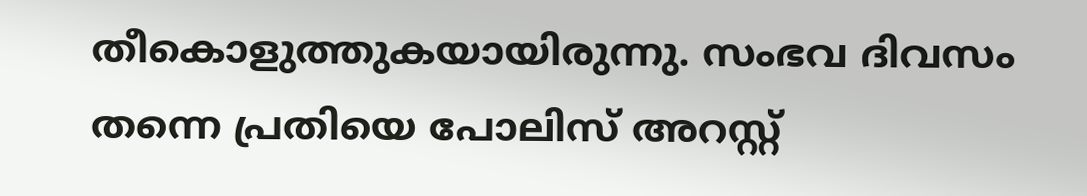തീകൊളുത്തുകയായിരുന്നു. സംഭവ ദിവസം തന്നെ പ്രതിയെ പോലിസ് അറസ്റ്റ്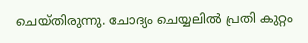ചെയ്തിരുന്നു. ചോദ്യം ചെയ്യലില്‍ പ്രതി കുറ്റം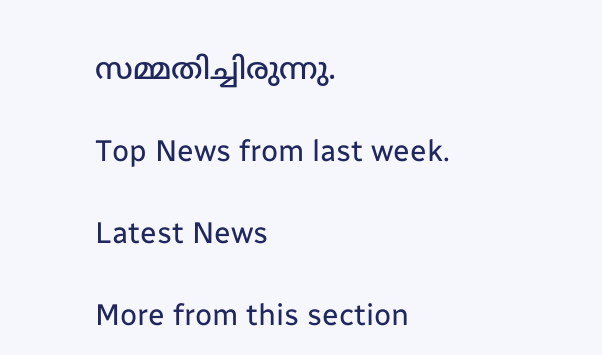സമ്മതിച്ചിരുന്നു.

Top News from last week.

Latest News

More from this section